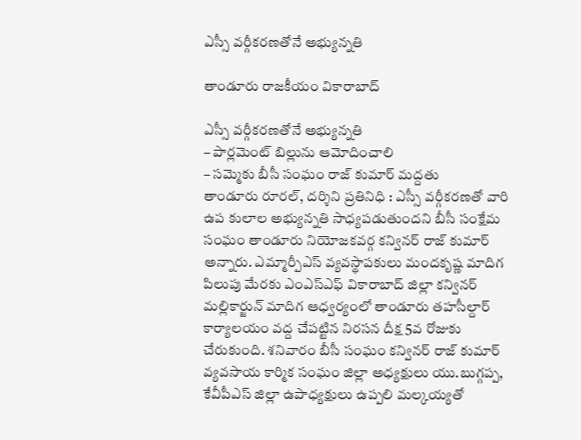ఎస్సీ వర్గీకరణతోనే అభ్యున్నతి

తాండూరు రాజకీయం వికారాబాద్

ఎస్సీ వర్గీకరణతోనే అభ్యున్నతి
– పార్లమెంట్ బిల్లును ఆమోదించాలి
– సమ్మెకు బీసీ సంఘం రాజ్ కుమార్ మద్దతు
తాండూరు రూరల్, ద‌ర్శిని ప్ర‌తినిధి : ఎస్సీ వర్గీకరణతో వారి ఉప కులాల అభ్యున్నతి సాధ్యపడుతుందని బీసీ సంక్షేమ సంఘం తాండూరు నియోజకవర్గ కన్వినర్ రాజ్ కుమార్ అన్నారు. ఎమ్మార్పీఎస్ వ్యవస్థాపకులు మందకృష్ణ మాదిగ పిలుపు మేరకు ఎంఎస్ఎఫ్ వికారాబాద్ జిల్లా కన్వినర్ మల్లికార్జున్ మాదిగ ఆధ్వర్యంలో తాండూరు తహసీల్దార్ కార్యాలయం వద్ద చేపట్టిన నిరసన దీక్ష 5వ రోజుకు చేరుకుంది. శనివారం బీసీ సంఘం కన్వినర్ రాజ్ కుమార్ వ్యవసాయ కార్మిక సంఘం జిల్లా అధ్యక్షులు యు.బుగ్గప్ప, కేవీపీఎస్ జిల్లా ఉపాధ్యక్షులు ఉప్పలి మల్కయ్యతో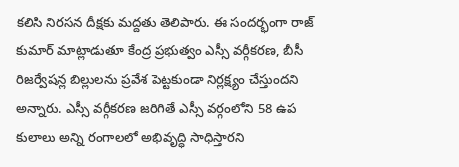కలిసి నిరసన దీక్షకు మద్దతు తెలిపారు. ఈ సందర్భంగా రాజ్ కుమార్ మాట్లాడుతూ కేంద్ర ప్రభుత్వం ఎస్సీ వర్గీకరణ, బీసీ రిజర్వేషన్ల బిల్లులను ప్రవేశ పెట్టకుండా నిర్లక్ష్యం చేస్తుందని అన్నారు. ఎస్సీ వర్గీకరణ జరిగితే ఎస్సీ వర్గంలోని 58 ఉప కులాలు అన్ని రంగాలలో అభివృద్ధి సాధిస్తారని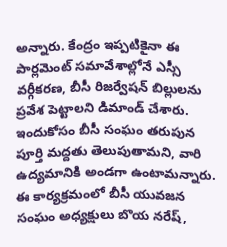అన్నారు. కేంద్రం ఇప్పటికైనా ఈ పార్లమెంట్ సమావేశాల్లోనే ఎస్సీ వర్గీకరణ, బీసీ రిజర్వేషన్ బిల్లులను ప్రవేశ పెట్టాలని డిమాండ్ చేశారు. ఇందుకోసం బీసీ సంఘం తరుపున పూర్తి మద్దతు తెలుపుతామని, వారి ఉద్యమానికి అండగా ఉంటామన్నారు. ఈ కార్యక్రమంలో బీసీ యువజన సంఘం అధ్యక్షులు బొయ నరేష్,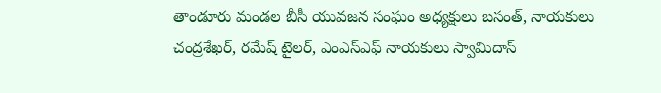తాండూరు మండల బీసీ యువజన సంఘం అధ్యక్షులు బసంత్, నాయకులు చంద్రశేఖర్, రమేష్ టైలర్, ఎంఎస్ఎఫ్ నాయకులు స్వామిదాస్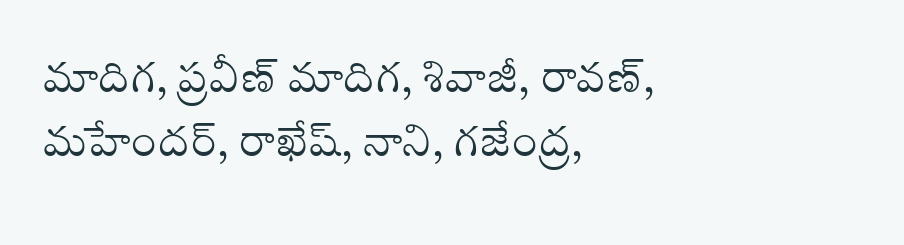మాదిగ, ప్రవీణ్ మాదిగ, శివాజీ, రావణ్, మహేందర్, రాఖేష్, నాని, గజేంద్ర,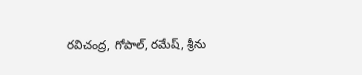రవిచంద్ర, గోపాల్, రమేష్, శ్రీను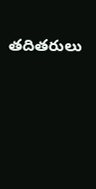తదితరులు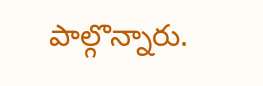పాల్గొన్నారు.